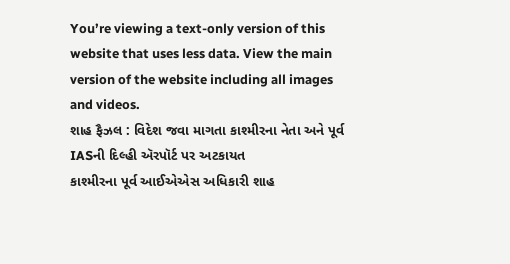You’re viewing a text-only version of this website that uses less data. View the main version of the website including all images and videos.
શાહ ફૈઝલ : વિદેશ જવા માગતા કાશ્મીરના નેતા અને પૂર્વ IASની દિલ્હી ઍરપૉર્ટ પર અટકાયત
કાશ્મીરના પૂર્વ આઈએએસ અધિકારી શાહ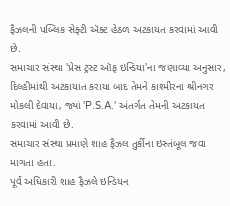ફૈઝલની પબ્લિક સેફ્ટી ઍક્ટ હેઠળ અટકાયત કરવામાં આવી છે.
સમાચાર સંસ્થા 'પ્રેસ ટ્રસ્ટ ઑફ ઇન્ડિયા'ના જણાવ્યા અનુસાર, દિલ્હીમાંથી અટકાયાત કરાયા બાદ તેમને કાશ્મીરના શ્રીનગર મોકલી દેવાયા, જ્યાં 'P.S.A.' અંતર્ગત તેમની અટકાયત કરવામાં આવી છે.
સમાચાર સંસ્થા પ્રમાણે શાહ ફૈઝલ તુર્કીના ઇસ્તંબૂલ જવા માગતા હતા.
પૂર્વ અધિકારી શાહ ફૈઝલે ઇન્ડિયન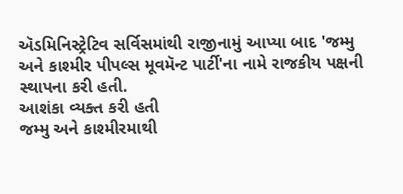ઍડમિનિસ્ટ્રેટિવ સર્વિસમાંથી રાજીનામું આપ્યા બાદ 'જમ્મુ અને કાશ્મીર પીપલ્સ મૂવમૅન્ટ પાર્ટી'ના નામે રાજકીય પક્ષની સ્થાપના કરી હતી.
આશંકા વ્યક્ત કરી હતી
જમ્મુ અને કાશ્મીરમાથી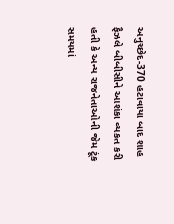અનુચ્છેદ-370 હટાવાયા બાદ શાહ ફૈઝલે બીબીસીને આશંકા વ્યકત કરી હતી કે અન્ય રાજનેતાઓની જેમ ટૂંક સમયમાં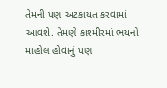તેમની પણ અટકાયત કરવામાં આવશે. તેમણે કાશ્મીરમાં ભયનો માહોલ હોવાનું પણ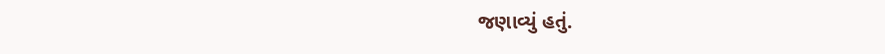જણાવ્યું હતું.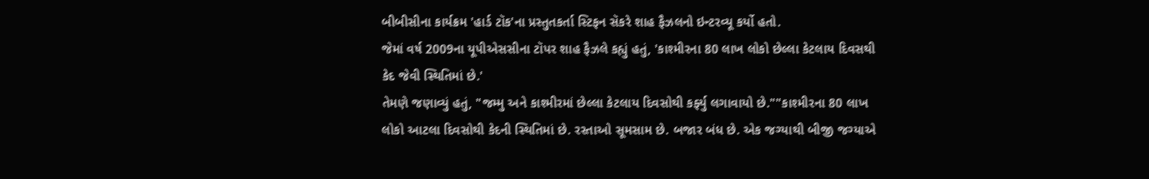બીબીસીના કાર્યક્રમ 'હાર્ડ ટૉક'ના પ્રસ્તુતકર્તા સ્ટિફન સૅકરે શાહ ફૈઝલનો ઇન્ટરવ્યૂ કર્યો હતો.
જેમાં વર્ષ 2009ના યૂપીએસસીના ટૉપર શાહ ફૈઝલે કહ્યું હતું, 'કાશ્મીરના 80 લાખ લોકો છેલ્લા કેટલાય દિવસથી કેદ જેવી સ્થિતિમાં છે.'
તેમણે જણાવ્યું હતું, "જમ્મુ અને કાશ્મીરમાં છેલ્લા કેટલાય દિવસોથી કર્ફ્યુ લગાવાયો છે.""કાશ્મીરના 80 લાખ લોકો આટલા દિવસોથી કેદની સ્થિતિમાં છે. રસ્તાઓ સૂમસામ છે. બજાર બંધ છે. એક જગ્યાથી બીજી જગ્યાએ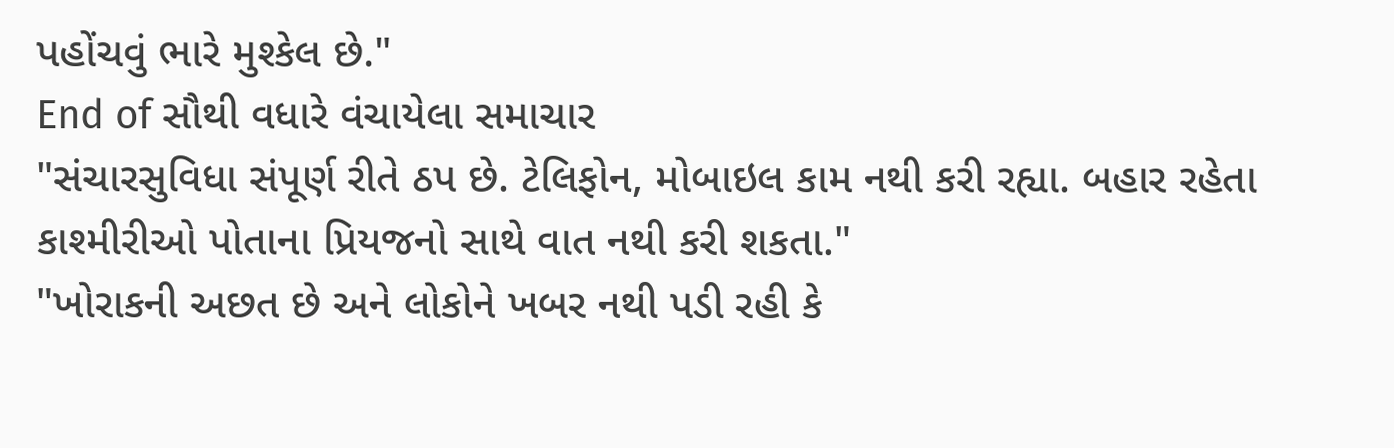પહોંચવું ભારે મુશ્કેલ છે."
End of સૌથી વધારે વંચાયેલા સમાચાર
"સંચારસુવિધા સંપૂર્ણ રીતે ઠપ છે. ટેલિફોન, મોબાઇલ કામ નથી કરી રહ્યા. બહાર રહેતા કાશ્મીરીઓ પોતાના પ્રિયજનો સાથે વાત નથી કરી શકતા."
"ખોરાકની અછત છે અને લોકોને ખબર નથી પડી રહી કે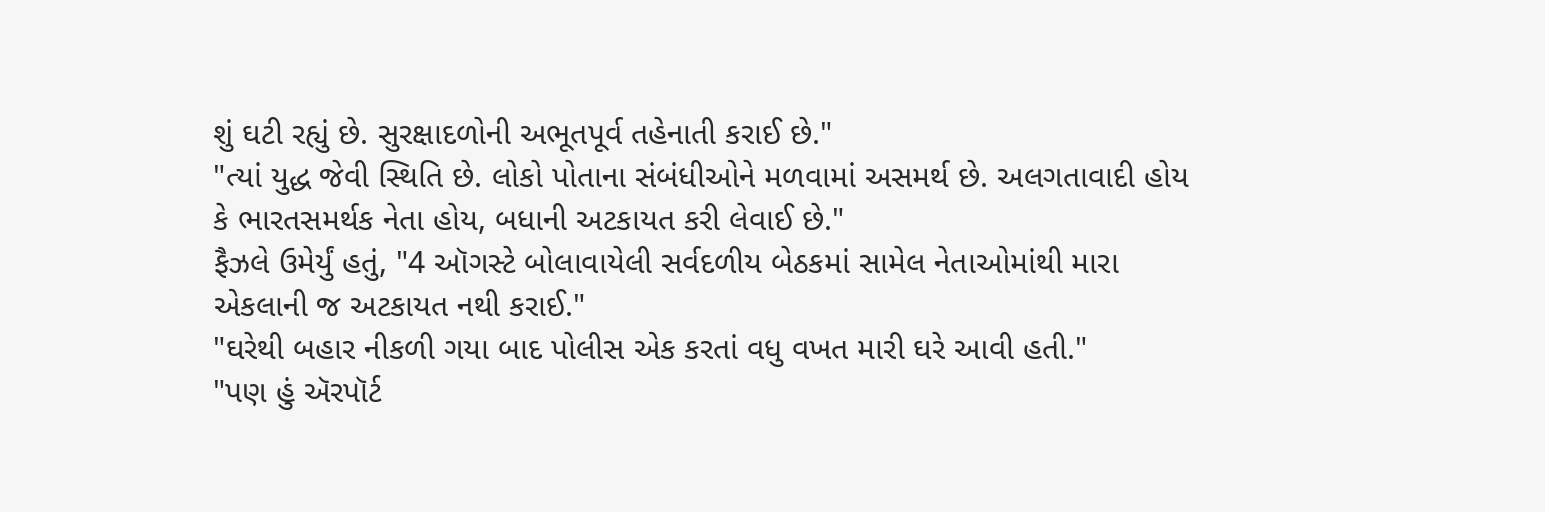શું ઘટી રહ્યું છે. સુરક્ષાદળોની અભૂતપૂર્વ તહેનાતી કરાઈ છે."
"ત્યાં યુદ્ધ જેવી સ્થિતિ છે. લોકો પોતાના સંબંધીઓને મળવામાં અસમર્થ છે. અલગતાવાદી હોય કે ભારતસમર્થક નેતા હોય, બધાની અટકાયત કરી લેવાઈ છે."
ફૈઝલે ઉમેર્યું હતું, "4 ઑગસ્ટે બોલાવાયેલી સર્વદળીય બેઠકમાં સામેલ નેતાઓમાંથી મારા એકલાની જ અટકાયત નથી કરાઈ."
"ઘરેથી બહાર નીકળી ગયા બાદ પોલીસ એક કરતાં વધુ વખત મારી ઘરે આવી હતી."
"પણ હું ઍરપૉર્ટ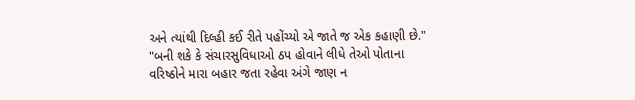અને ત્યાંથી દિલ્હી કઈ રીતે પહોંચ્યો એ જાતે જ એક કહાણી છે."
"બની શકે કે સંચારસુવિધાઓ ઠપ હોવાને લીધે તેઓ પોતાના વરિષ્ઠોને મારા બહાર જતા રહેવા અંગે જાણ ન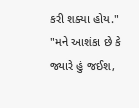કરી શક્યા હોય."
"મને આશંકા છે કે જ્યારે હું જઈશ,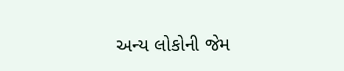અન્ય લોકોની જેમ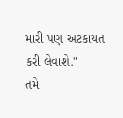મારી પણ અટકાયત કરી લેવાશે."
તમે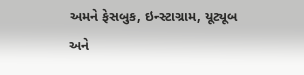અમને ફેસબુક, ઇન્સ્ટાગ્રામ, યૂટ્યૂબ અને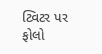ટ્વિટર પર ફોલો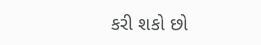કરી શકો છો